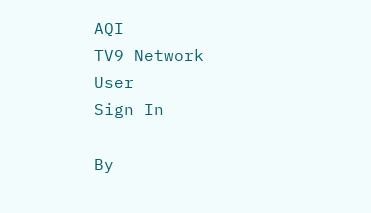AQI
TV9 Network
User
Sign In

By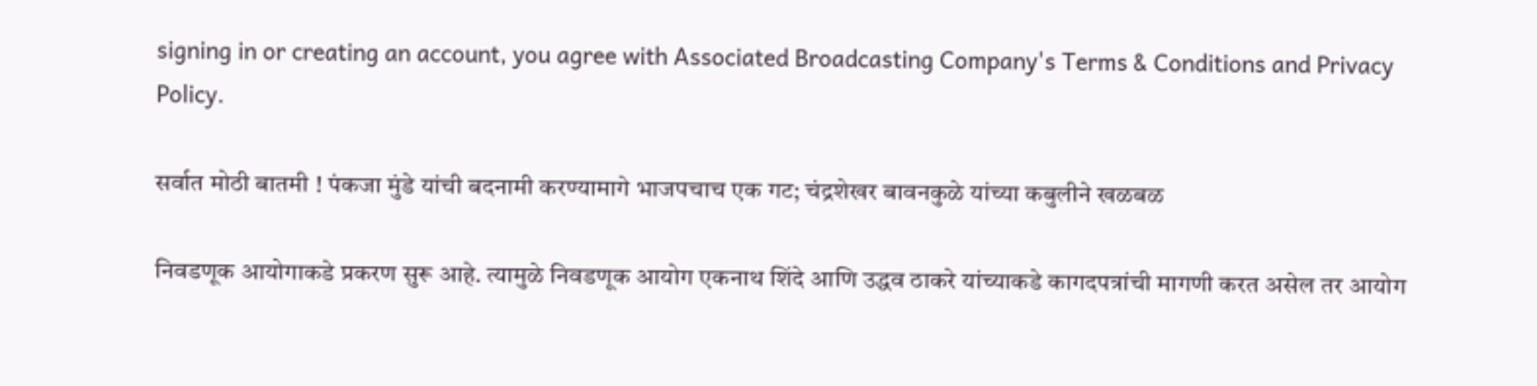signing in or creating an account, you agree with Associated Broadcasting Company's Terms & Conditions and Privacy Policy.

सर्वात मोठी बातमी ! पंकजा मुंडे यांची बदनामी करण्यामागे भाजपचाच एक गट; चंद्रशेखर बावनकुळे यांच्या कबुलीने खळबळ

निवडणूक आयोगाकडे प्रकरण सुरू आहे. त्यामुळे निवडणूक आयोग एकनाथ शिंदे आणि उद्धव ठाकरे यांच्याकडे कागदपत्रांची मागणी करत असेल तर आयोग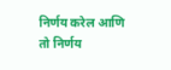निर्णय करेल आणि तो निर्णय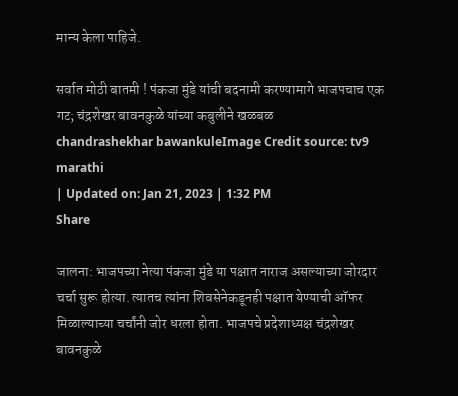मान्य केला पाहिजे.

सर्वात मोठी बातमी ! पंकजा मुंडे यांची बदनामी करण्यामागे भाजपचाच एक गट; चंद्रशेखर बावनकुळे यांच्या कबुलीने खळबळ
chandrashekhar bawankuleImage Credit source: tv9 marathi
| Updated on: Jan 21, 2023 | 1:32 PM
Share

जालना: भाजपच्या नेत्या पंकजा मुंडे या पक्षात नाराज असल्याच्या जोरदार चर्चा सुरू होत्या. त्यातच त्यांना शिवसेनेकडूनही पक्षात येण्याची ऑफर मिळाल्याच्या चर्चांनी जोर धरला होता. भाजपचे प्रदेशाध्यक्ष चंद्रशेखर बावनकुळे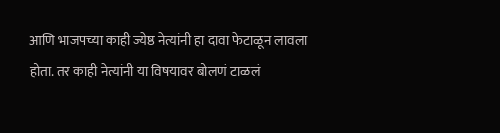आणि भाजपच्या काही ज्येष्ठ नेत्यांनी हा दावा फेटाळून लावला होता. तर काही नेत्यांनी या विषयावर बोलणं टाळलं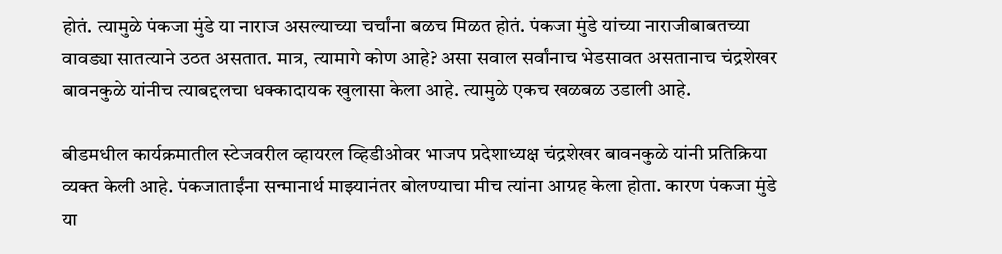होतं. त्यामुळे पंकजा मुंडे या नाराज असल्याच्या चर्चांना बळच मिळत होतं. पंकजा मुंडे यांच्या नाराजीबाबतच्या वावड्या सातत्याने उठत असतात. मात्र, त्यामागे कोण आहे? असा सवाल सर्वांनाच भेडसावत असतानाच चंद्रशेखर बावनकुळे यांनीच त्याबद्दलचा धक्कादायक खुलासा केला आहे. त्यामुळे एकच खळबळ उडाली आहे.

बीडमधील कार्यक्रमातील स्टेजवरील व्हायरल व्हिडीओवर भाजप प्रदेशाध्यक्ष चंद्रशेखर बावनकुळे यांनी प्रतिक्रिया व्यक्त केली आहे. पंकजाताईंना सन्मानार्थ माझ्यानंतर बोलण्याचा मीच त्यांना आग्रह केला होता. कारण पंकजा मुंडे या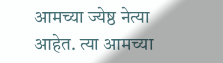आमच्या ज्येष्ठ नेत्या आहेत. त्या आमच्या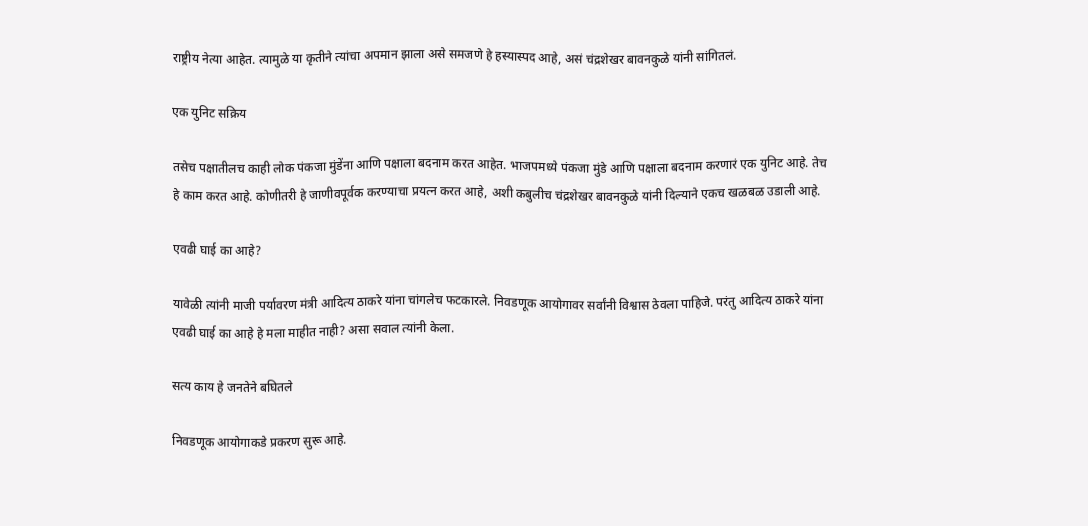राष्ट्रीय नेत्या आहेत. त्यामुळे या कृतीने त्यांचा अपमान झाला असे समजणे हे हस्यास्पद आहे, असं चंद्रशेखर बावनकुळे यांनी सांगितलं.

एक युनिट सक्रिय

तसेच पक्षातीलच काही लोक पंकजा मुंडेंना आणि पक्षाला बदनाम करत आहेत. भाजपमध्ये पंकजा मुंडे आणि पक्षाला बदनाम करणारं एक युनिट आहे. तेच हे काम करत आहे. कोणीतरी हे जाणीवपूर्वक करण्याचा प्रयत्न करत आहे, अशी कबुलीच चंद्रशेखर बावनकुळे यांनी दिल्याने एकच खळबळ उडाली आहे.

एवढी घाई का आहे?

यावेळी त्यांनी माजी पर्यावरण मंत्री आदित्य ठाकरे यांना चांगलेच फटकारले. निवडणूक आयोगावर सर्वांनी विश्वास ठेवला पाहिजे. परंतु आदित्य ठाकरे यांना एवढी घाई का आहे हे मला माहीत नाही? असा सवाल त्यांनी केला.

सत्य काय हे जनतेने बघितले

निवडणूक आयोगाकडे प्रकरण सुरू आहे.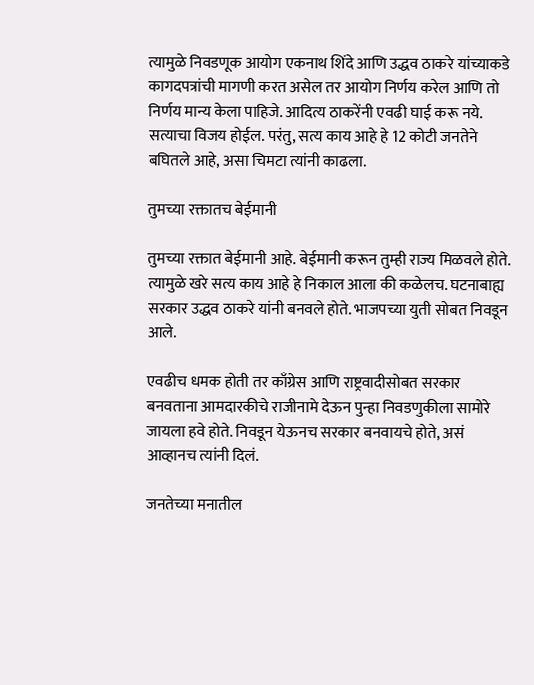त्यामुळे निवडणूक आयोग एकनाथ शिंदे आणि उद्धव ठाकरे यांच्याकडे कागदपत्रांची मागणी करत असेल तर आयोग निर्णय करेल आणि तो निर्णय मान्य केला पाहिजे. आदित्य ठाकरेंनी एवढी घाई करू नये. सत्याचा विजय होईल. परंतु, सत्य काय आहे हे 12 कोटी जनतेने बघितले आहे, असा चिमटा त्यांनी काढला.

तुमच्या रक्तातच बेईमानी

तुमच्या रक्तात बेईमानी आहे. बेईमानी करून तुम्ही राज्य मिळवले होते. त्यामुळे खरे सत्य काय आहे हे निकाल आला की कळेलच. घटनाबाह्य सरकार उद्धव ठाकरे यांनी बनवले होते. भाजपच्या युती सोबत निवडून आले.

एवढीच धमक होती तर काँग्रेस आणि राष्ट्रवादीसोबत सरकार बनवताना आमदारकीचे राजीनामे देऊन पुन्हा निवडणुकीला सामोरे जायला हवे होते. निवडून येऊनच सरकार बनवायचे होते, असं आव्हानच त्यांनी दिलं.

जनतेच्या मनातील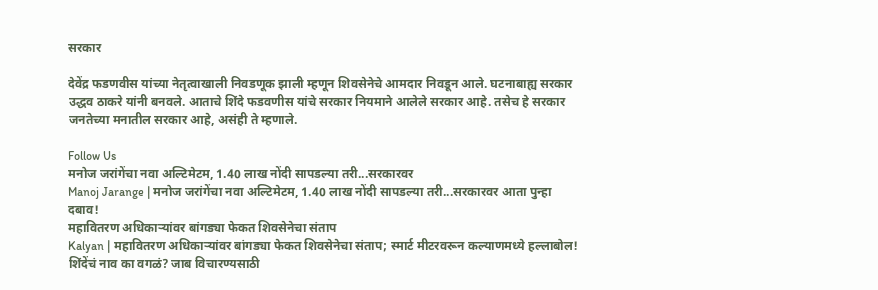सरकार

देवेंद्र फडणवीस यांच्या नेतृत्वाखाली निवडणूक झाली म्हणून शिवसेनेचे आमदार निवडून आले. घटनाबाह्य सरकार उद्धव ठाकरे यांनी बनवले. आताचे शिंदे फडवणीस यांचे सरकार नियमाने आलेले सरकार आहे. तसेच हे सरकार जनतेच्या मनातील सरकार आहे, असंही ते म्हणाले.

Follow Us
मनोज जरांगेंचा नवा अल्टिमेटम, 1.40 लाख नोंदी सापडल्या तरी...सरकारवर
Manoj Jarange | मनोज जरांगेंचा नवा अल्टिमेटम, 1.40 लाख नोंदी सापडल्या तरी...सरकारवर आता पुन्हा दबाव!
महावितरण अधिकाऱ्यांवर बांगड्या फेकत शिवसेनेचा संताप
Kalyan | महावितरण अधिकाऱ्यांवर बांगड्या फेकत शिवसेनेचा संताप; स्मार्ट मीटरवरून कल्याणमध्ये हल्लाबोल!
शिंदेंचं नाव का वगळं? जाब विचारण्यसाठी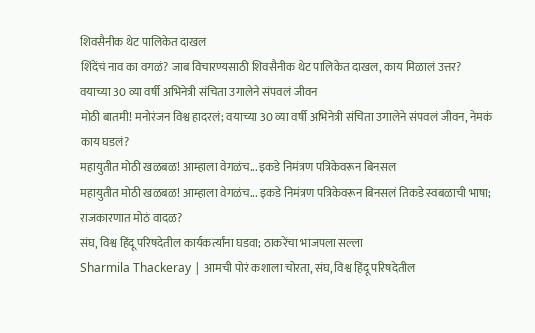शिवसैनीक थेट पालिकेत दाखल
शिंदेंचं नाव का वगळं? जाब विचारण्यसाठी शिवसैनीक थेट पालिकेत दाखल, काय मिळालं उत्तर?
वयाच्या 30 व्या वर्षी अभिनेत्री संचिता उगालेने संपवलं जीवन
मोठी बातमी! मनोरंजन विश्व हादरलं; वयाच्या 30 व्या वर्षी अभिनेत्री संचिता उगालेने संपवलं जीवन, नेमकं काय घडलं?
महायुतीत मोठी खळबळ! आम्हाला वेगळंच... इकडे निमंत्रण पत्रिकेवरून बिनसल
महायुतीत मोठी खळबळ! आम्हाला वेगळंच... इकडे निमंत्रण पत्रिकेवरून बिनसलं तिकडे स्वबळाची भाषा; राजकारणात मोठं वादळ?
संघ, विश्व हिंदू परिषदेतील कार्यकर्त्यांना घडवा; ठाकरेंचा भाजपला सल्ला
Sharmila Thackeray | आमची पोरं कशाला चोरता, संघ, विश्व हिंदू परिषदेतील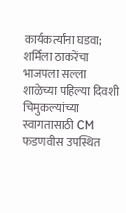कार्यकर्त्यांना घडवा; शर्मिला ठाकरेंचा भाजपला सल्ला
शाळेच्या पहिल्या दिवशी चिमुकल्यांच्या स्वागतासाठी CM फडणवीस उपस्थित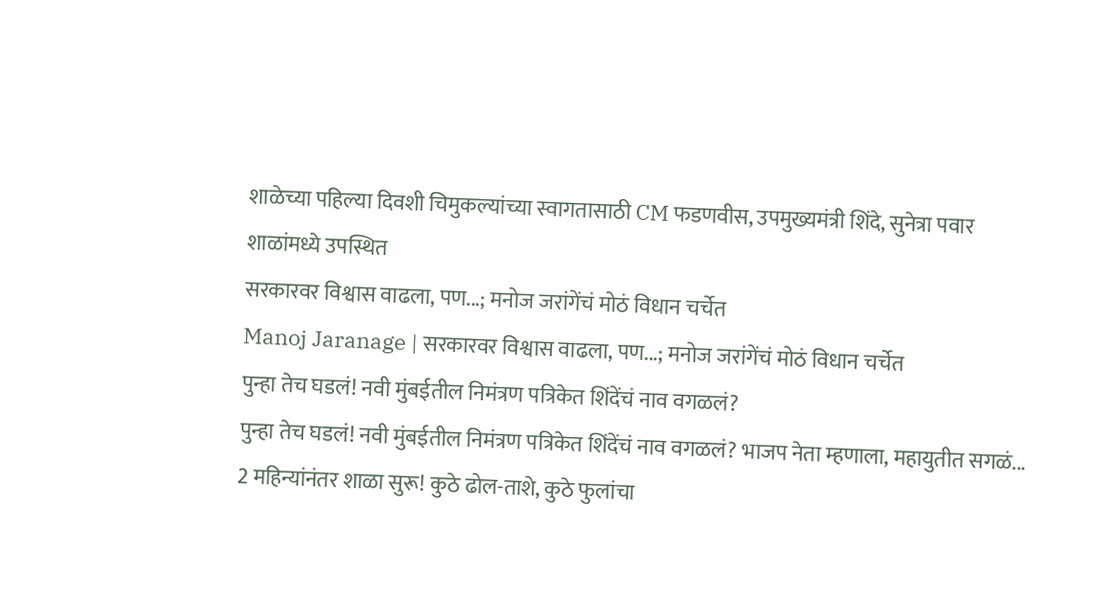शाळेच्या पहिल्या दिवशी चिमुकल्यांच्या स्वागतासाठी CM फडणवीस, उपमुख्यमंत्री शिंदे, सुनेत्रा पवार शाळांमध्ये उपस्थित
सरकारवर विश्वास वाढला, पण...; मनोज जरांगेंचं मोठं विधान चर्चेत
Manoj Jaranage | सरकारवर विश्वास वाढला, पण...; मनोज जरांगेंचं मोठं विधान चर्चेत
पुन्हा तेच घडलं! नवी मुंबईतील निमंत्रण पत्रिकेत शिंदेंचं नाव वगळलं?
पुन्हा तेच घडलं! नवी मुंबईतील निमंत्रण पत्रिकेत शिंदेंचं नाव वगळलं? भाजप नेता म्हणाला, महायुतीत सगळं...
2 महिन्यांनंतर शाळा सुरू! कुठे ढोल-ताशे, कुठे फुलांचा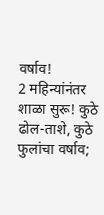वर्षाव!
2 महिन्यांनंतर शाळा सुरू! कुठे ढोल-ताशे, कुठे फुलांचा वर्षाव;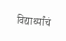विद्यार्थ्यांचं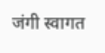जंगी स्वागत